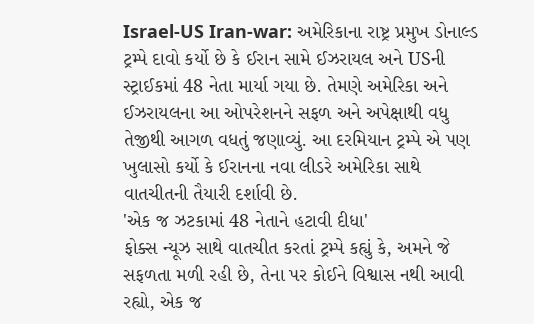Israel-US Iran-war: અમેરિકાના રાષ્ટ્ર પ્રમુખ ડોનાલ્ડ ટ્રમ્પે દાવો કર્યો છે કે ઈરાન સામે ઈઝરાયલ અને USની સ્ટ્રાઈકમાં 48 નેતા માર્યા ગયા છે. તેમણે અમેરિકા અને ઈઝરાયલના આ ઓપરેશનને સફળ અને અપેક્ષાથી વધુ તેજીથી આગળ વધતું જણાવ્યું. આ દરમિયાન ટ્રમ્પે એ પણ ખુલાસો કર્યો કે ઈરાનના નવા લીડરે અમેરિકા સાથે વાતચીતની તૈયારી દર્શાવી છે.
'એક જ ઝટકામાં 48 નેતાને હટાવી દીધા'
ફોક્સ ન્યૂઝ સાથે વાતચીત કરતાં ટ્રમ્પે કહ્યું કે, અમને જે સફળતા મળી રહી છે, તેના પર કોઈને વિશ્વાસ નથી આવી રહ્યો, એક જ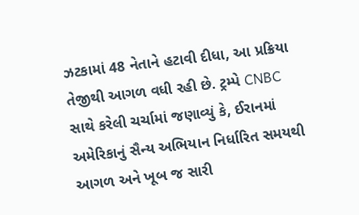ઝટકામાં 48 નેતાને હટાવી દીધા, આ પ્રક્રિયા તેજીથી આગળ વધી રહી છે. ટ્રમ્પે CNBC સાથે કરેલી ચર્ચામાં જણાવ્યું કે, ઈરાનમાં અમેરિકાનું સૈન્ય અભિયાન નિર્ધારિત સમયથી આગળ અને ખૂબ જ સારી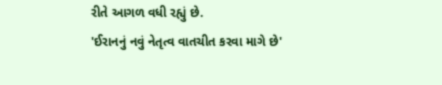રીતે આગળ વધી રહ્યું છે.
'ઈરાનનું નવું નેતૃત્વ વાતચીત કરવા માગે છે'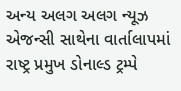અન્ય અલગ અલગ ન્યૂઝ એજન્સી સાથેના વાર્તાલાપમાં રાષ્ટ્ર પ્રમુખ ડોનાલ્ડ ટ્રમ્પે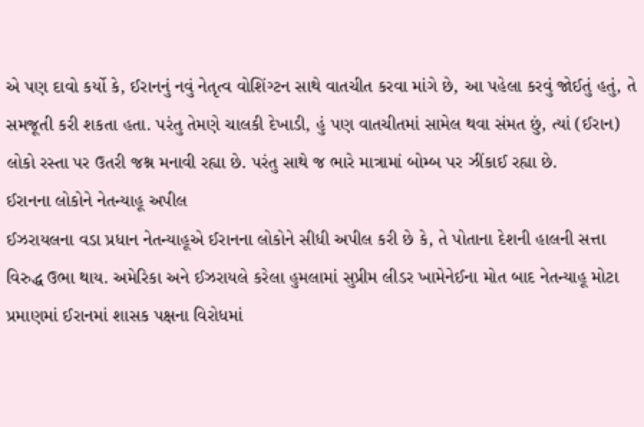એ પણ દાવો કર્યો કે, ઈરાનનું નવું નેતૃત્વ વોશિંગ્ટન સાથે વાતચીત કરવા માંગે છે, આ પહેલા કરવું જોઈતું હતું, તે સમજૂતી કરી શકતા હતા. પરંતુ તેમણે ચાલકી દેખાડી, હું પણ વાતચીતમાં સામેલ થવા સંમત છું, ત્યાં (ઈરાન) લોકો રસ્તા પર ઉતરી જશ્ન મનાવી રહ્યા છે. પરંતુ સાથે જ ભારે માત્રામાં બોમ્બ પર ઝીંકાઈ રહ્યા છે.
ઈરાનના લોકોને નેતન્યાહૂ અપીલ
ઈઝરાયલના વડા પ્રધાન નેતન્યાહૂએ ઈરાનના લોકોને સીધી અપીલ કરી છે કે, તે પોતાના દેશની હાલની સત્તા વિરુદ્ધ ઉભા થાય. અમેરિકા અને ઈઝરાયલે કરેલા હુમલામાં સુપ્રીમ લીડર ખામેનેઈના મોત બાદ નેતન્યાહૂ મોટા પ્રમાણમાં ઈરાનમાં શાસક પક્ષના વિરોધમાં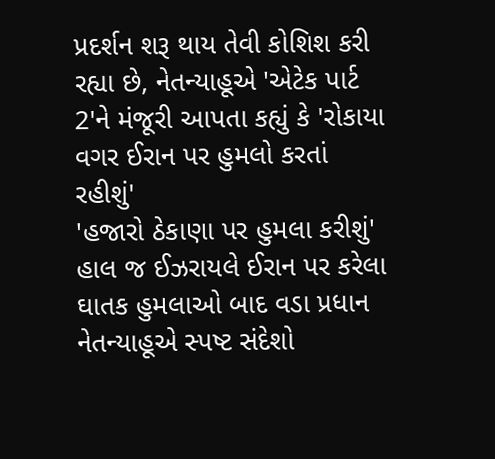પ્રદર્શન શરૂ થાય તેવી કોશિશ કરી રહ્યા છે, નેતન્યાહૂએ 'એટેક પાર્ટ 2'ને મંજૂરી આપતા કહ્યું કે 'રોકાયા વગર ઈરાન પર હુમલો કરતાં રહીશું'
'હજારો ઠેકાણા પર હુમલા કરીશું'
હાલ જ ઈઝરાયલે ઈરાન પર કરેલા ઘાતક હુમલાઓ બાદ વડા પ્રધાન નેતન્યાહૂએ સ્પષ્ટ સંદેશો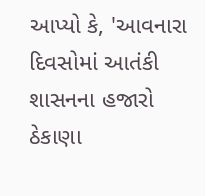આપ્યો કે, 'આવનારા દિવસોમાં આતંકી શાસનના હજારો ઠેકાણા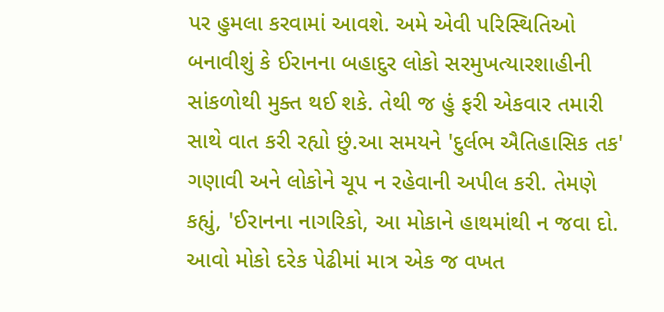પર હુમલા કરવામાં આવશે. અમે એવી પરિસ્થિતિઓ બનાવીશું કે ઈરાનના બહાદુર લોકો સરમુખત્યારશાહીની સાંકળોથી મુક્ત થઈ શકે. તેથી જ હું ફરી એકવાર તમારી સાથે વાત કરી રહ્યો છું.આ સમયને 'દુર્લભ ઐતિહાસિક તક' ગણાવી અને લોકોને ચૂપ ન રહેવાની અપીલ કરી. તેમણે કહ્યું, 'ઈરાનના નાગરિકો, આ મોકાને હાથમાંથી ન જવા દો. આવો મોકો દરેક પેઢીમાં માત્ર એક જ વખત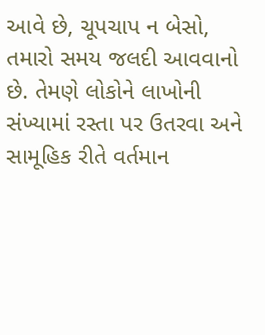આવે છે, ચૂપચાપ ન બેસો, તમારો સમય જલદી આવવાનો છે. તેમણે લોકોને લાખોની સંખ્યામાં રસ્તા પર ઉતરવા અને સામૂહિક રીતે વર્તમાન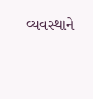વ્યવસ્થાને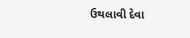ઉથલાવી દેવા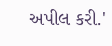અપીલ કરી.'